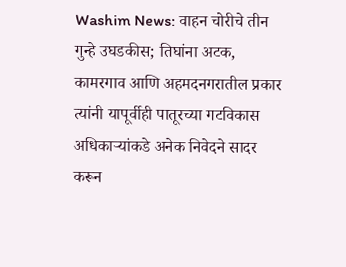Washim News: वाहन चोरीचे तीन गुन्हे उघडकीस; तिघांना अटक, कामरगाव आणि अहमदनगरातील प्रकार
त्यांनी यापूर्वीही पातूरच्या गटविकास अधिकाऱ्यांकडे अनेक निवेदने सादर करून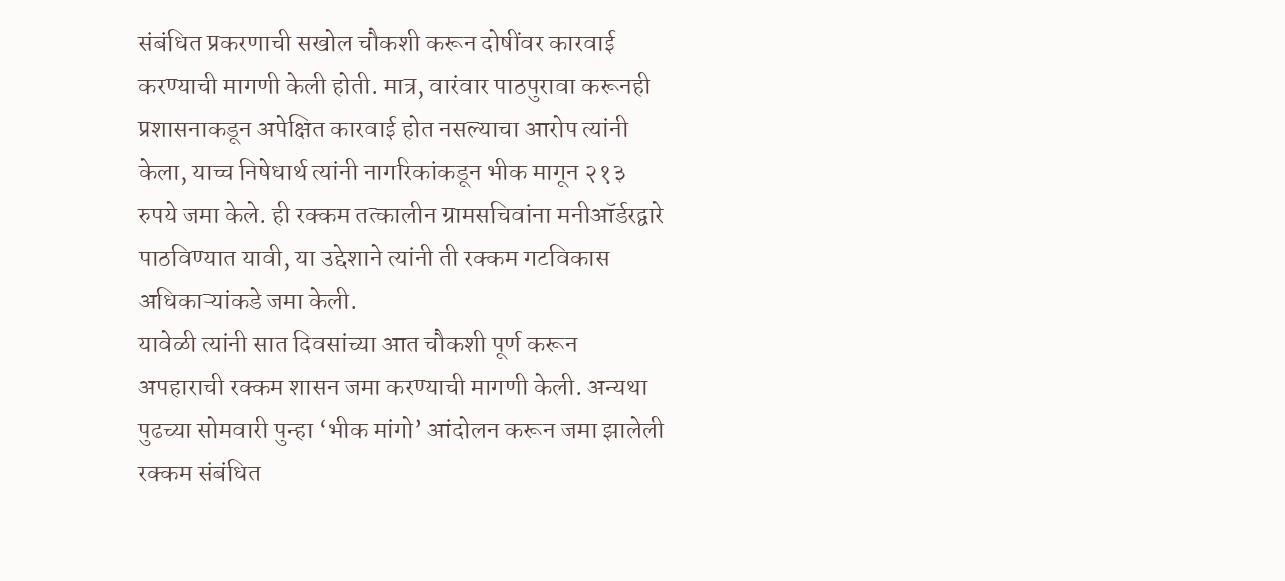संबंधित प्रकरणाची सखोल चौकशी करून दोषींवर कारवाई करण्याची मागणी केली होती. मात्र, वारंवार पाठपुरावा करूनही प्रशासनाकडून अपेक्षित कारवाई होत नसल्याचा आरोप त्यांनी केला, याच्च निषेधार्थ त्यांनी नागरिकांकडून भीक मागून २१३ रुपये जमा केले. ही रक्कम तत्कालीन ग्रामसचिवांना मनीऑर्डरद्वारे पाठविण्यात यावी, या उद्देशाने त्यांनी ती रक्कम गटविकास अधिकाऱ्यांकडे जमा केली.
यावेळी त्यांनी सात दिवसांच्या आत चौकशी पूर्ण करून अपहाराची रक्कम शासन जमा करण्याची मागणी केली. अन्यथा पुढच्या सोमवारी पुन्हा ‘भीक मांगो’ आंदोलन करून जमा झालेली रक्कम संबंधित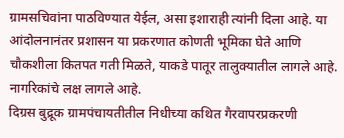ग्रामसचिवांना पाठविण्यात येईल, असा इशाराही त्यांनी दिला आहे. या आंदोलनानंतर प्रशासन या प्रकरणात कोणती भूमिका घेते आणि चौकशीला कितपत गती मिळते, याकडे पातूर तालुक्यातील लागले आहे. नागरिकांचे लक्ष लागले आहे.
दिग्रस बुद्रूक ग्रामपंचायतीतील निधीच्या कथित गैरवापरप्रकरणी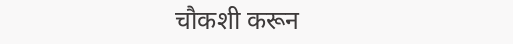चौकशी करून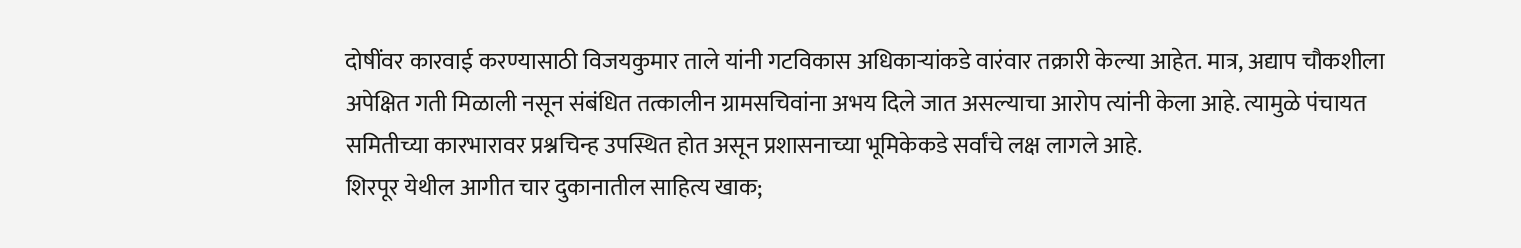दोषींवर कारवाई करण्यासाठी विजयकुमार ताले यांनी गटविकास अधिकाऱ्यांकडे वारंवार तक्रारी केल्या आहेत. मात्र, अद्याप चौकशीला अपेक्षित गती मिळाली नसून संबंधित तत्कालीन ग्रामसचिवांना अभय दिले जात असल्याचा आरोप त्यांनी केला आहे. त्यामुळे पंचायत समितीच्या कारभारावर प्रश्नचिन्ह उपस्थित होत असून प्रशासनाच्या भूमिकेकडे सर्वांचे लक्ष लागले आहे.
शिरपूर येथील आगीत चार दुकानातील साहित्य खाक;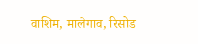वाशिम, मालेगाव, रिसोड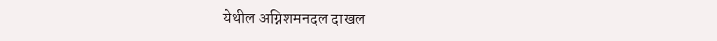येथील अग्निशमनदल दाखल